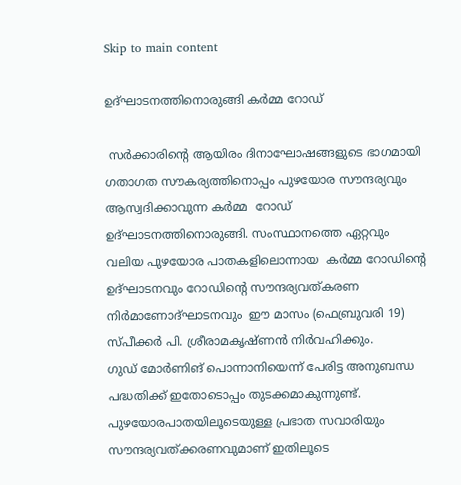Skip to main content

ഉദ്ഘാടനത്തിനൊരുങ്ങി കര്‍മ്മ റോഡ്

 സര്‍ക്കാരിന്റെ ആയിരം ദിനാഘോഷങ്ങളുടെ ഭാഗമായി ഗതാഗത സൗകര്യത്തിനൊപ്പം പുഴയോര സൗന്ദര്യവും ആസ്വദിക്കാവുന്ന കര്‍മ്മ  റോഡ് ഉദ്ഘാടനത്തിനൊരുങ്ങി. സംസ്ഥാനത്തെ ഏറ്റവും വലിയ പുഴയോര പാതകളിലൊന്നായ  കര്‍മ്മ റോഡിന്റെ ഉദ്ഘാടനവും റോഡിന്റെ സൗന്ദര്യവത്കരണ നിര്‍മാണോദ്ഘാടനവും  ഈ മാസം (ഫെബ്രുവരി 19) സ്പീക്കര്‍ പി. ശ്രീരാമകൃഷ്ണന്‍ നിര്‍വഹിക്കും.
ഗുഡ് മോര്‍ണിങ് പൊന്നാനിയെന്ന് പേരിട്ട അനുബന്ധ പദ്ധതിക്ക് ഇതോടൊപ്പം തുടക്കമാകുന്നുണ്ട്. പുഴയോരപാതയിലൂടെയുള്ള പ്രഭാത സവാരിയും സൗന്ദര്യവത്ക്കരണവുമാണ് ഇതിലൂടെ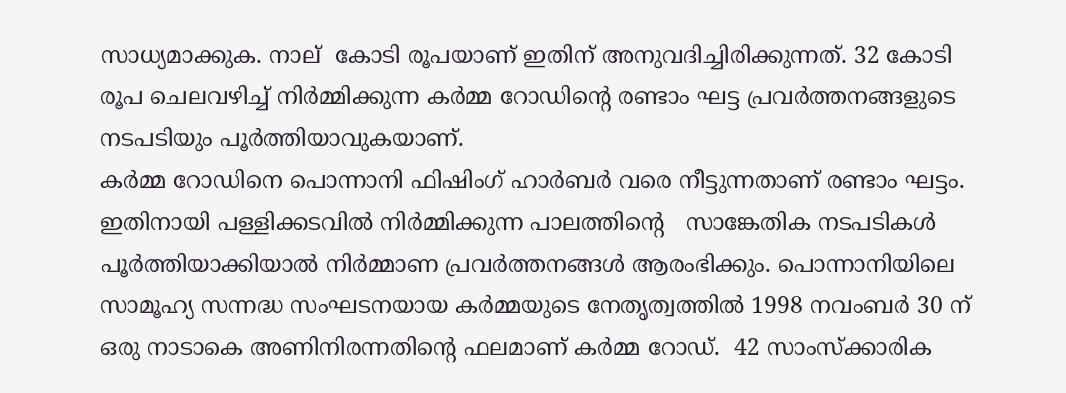സാധ്യമാക്കുക. നാല്  കോടി രൂപയാണ് ഇതിന് അനുവദിച്ചിരിക്കുന്നത്. 32 കോടി രൂപ ചെലവഴിച്ച് നിര്‍മ്മിക്കുന്ന കര്‍മ്മ റോഡിന്റെ രണ്ടാം ഘട്ട പ്രവര്‍ത്തനങ്ങളുടെ നടപടിയും പൂര്‍ത്തിയാവുകയാണ്.
കര്‍മ്മ റോഡിനെ പൊന്നാനി ഫിഷിംഗ് ഹാര്‍ബര്‍ വരെ നീട്ടുന്നതാണ് രണ്ടാം ഘട്ടം. ഇതിനായി പള്ളിക്കടവില്‍ നിര്‍മ്മിക്കുന്ന പാലത്തിന്റെ   സാങ്കേതിക നടപടികള്‍ പൂര്‍ത്തിയാക്കിയാല്‍ നിര്‍മ്മാണ പ്രവര്‍ത്തനങ്ങള്‍ ആരംഭിക്കും. പൊന്നാനിയിലെ സാമൂഹ്യ സന്നദ്ധ സംഘടനയായ കര്‍മ്മയുടെ നേതൃത്വത്തില്‍ 1998 നവംബര്‍ 30 ന്  ഒരു നാടാകെ അണിനിരന്നതിന്റെ ഫലമാണ് കര്‍മ്മ റോഡ്.  42 സാംസ്‌ക്കാരിക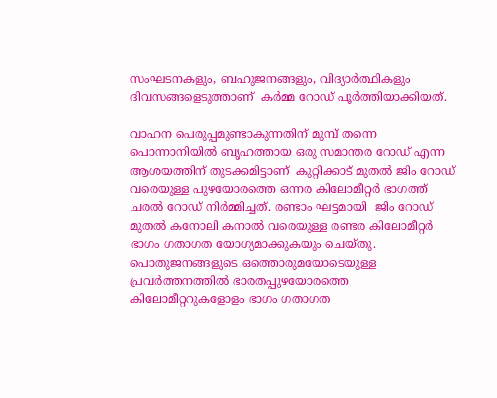സംഘടനകളും, ബഹുജനങ്ങളും, വിദ്യാര്‍ത്ഥികളും  ദിവസങ്ങളെടുത്താണ്  കര്‍മ്മ റോഡ് പൂര്‍ത്തിയാക്കിയത്.

വാഹന പെരുപ്പമുണ്ടാകുന്നതിന് മുമ്പ് തന്നെ പൊന്നാനിയില്‍ ബൃഹത്തായ ഒരു സമാന്തര റോഡ് എന്ന ആശയത്തിന് തുടക്കമിട്ടാണ്  കുറ്റിക്കാട് മുതല്‍ ജിം റോഡ് വരെയുള്ള പുഴയോരത്തെ ഒന്നര കിലോമീറ്റര്‍ ഭാഗത്ത് ചരല്‍ റോഡ് നിര്‍മ്മിച്ചത്. രണ്ടാം ഘട്ടമായി  ജിം റോഡ് മുതല്‍ കനോലി കനാല്‍ വരെയുള്ള രണ്ടര കിലോമീറ്റര്‍ ഭാഗം ഗതാഗത യോഗ്യമാക്കുകയും ചെയ്തു. പൊതുജനങ്ങളുടെ ഒത്തൊരുമയോടെയുള്ള പ്രവര്‍ത്തനത്തില്‍ ഭാരതപ്പുഴയോരത്തെ കിലോമീറ്ററുകളോളം ഭാഗം ഗതാഗത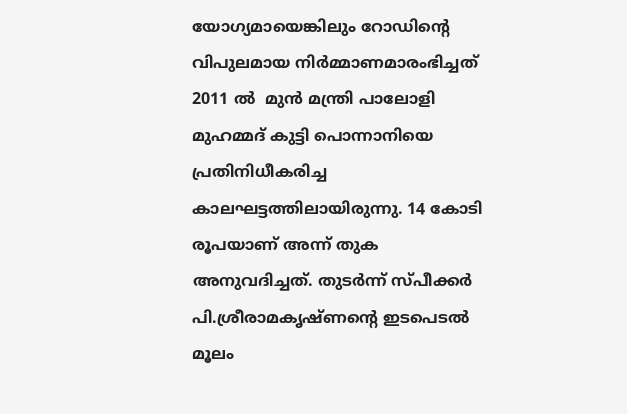യോഗ്യമായെങ്കിലും റോഡിന്റെ വിപുലമായ നിര്‍മ്മാണമാരംഭിച്ചത് 2011 ല്‍  മുന്‍ മന്ത്രി പാലോളി മുഹമ്മദ് കുട്ടി പൊന്നാനിയെ പ്രതിനിധീകരിച്ച കാലഘട്ടത്തിലായിരുന്നു. 14 കോടി രൂപയാണ് അന്ന് തുക അനുവദിച്ചത്. തുടര്‍ന്ന് സ്പീക്കര്‍ പി.ശ്രീരാമകൃഷ്ണന്റെ ഇടപെടല്‍ മൂലം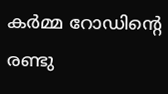കര്‍മ്മ റോഡിന്റെ രണ്ടു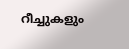റീച്ചുകളും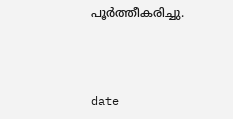പൂര്‍ത്തീകരിച്ചു.



date